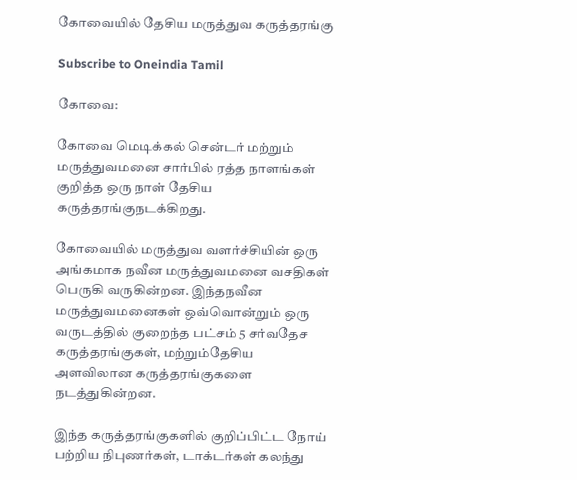கோவையில் தேசிய மருத்துவ கருத்தரங்கு

Subscribe to Oneindia Tamil

கோவை:

கோவை மெடிக்கல் சென்டர் மற்றும் மருத்துவமனை சார்பில் ரத்த நாளங்கள் குறித்த ஒரு நாள் தேசிய கருத்தரங்குநடக்கிறது.

கோவையில் மருத்துவ வளர்ச்சியின் ஒரு அங்கமாக நவீன மருத்துவமனை வசதிகள் பெருகி வருகின்றன. இந்தநவீன மருத்துவமனைகள் ஒவ்வொன்றும் ஒரு வருடத்தில் குறைந்த பட்சம் 5 சர்வதேச கருத்தரங்குகள், மற்றும்தேசிய அளவிலான கருத்தரங்குகளை நடத்துகின்றன.

இந்த கருத்தரங்குகளில் குறிப்பிட்ட நோய் பற்றிய நிபுணர்கள், டாக்டர்கள் கலந்து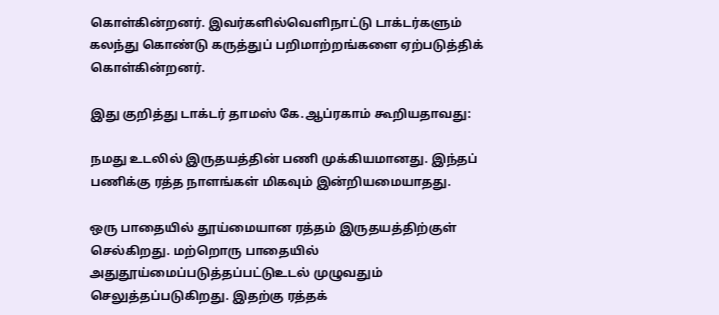கொள்கின்றனர். இவர்களில்வெளிநாட்டு டாக்டர்களும் கலந்து கொண்டு கருத்துப் பறிமாற்றங்களை ஏற்படுத்திக் கொள்கின்றனர்.

இது குறித்து டாக்டர் தாமஸ் கே.ஆப்ரகாம் கூறியதாவது:

நமது உடலில் இருதயத்தின் பணி முக்கியமானது. இந்தப் பணிக்கு ரத்த நாளங்கள் மிகவும் இன்றியமையாதது.

ஒரு பாதையில் தூய்மையான ரத்தம் இருதயத்திற்குள் செல்கிறது. மற்றொரு பாதையில் அதுதூய்மைப்படுத்தப்பட்டுஉடல் முழுவதும் செலுத்தப்படுகிறது. இதற்கு ரத்தக்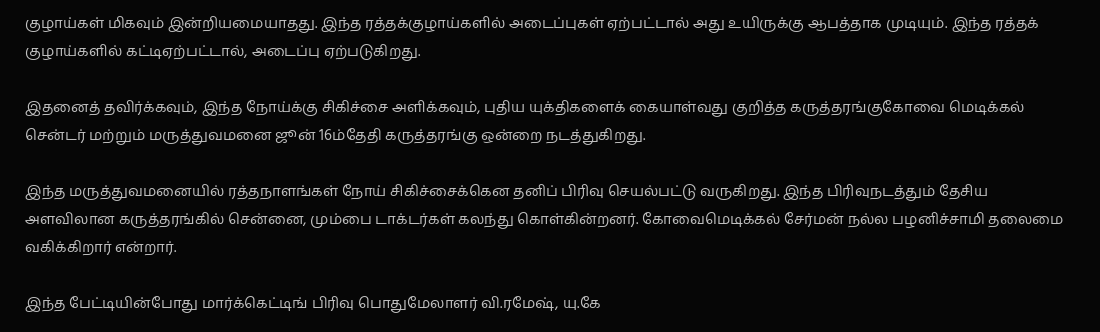குழாய்கள் மிகவும் இன்றியமையாதது. இந்த ரத்தக்குழாய்களில் அடைப்புகள் ஏற்பட்டால் அது உயிருக்கு ஆபத்தாக முடியும். இந்த ரத்தக் குழாய்களில் கட்டிஏற்பட்டால், அடைப்பு ஏற்படுகிறது.

இதனைத் தவிர்க்கவும், இந்த நோய்க்கு சிகிச்சை அளிக்கவும், புதிய யுக்திகளைக் கையாள்வது குறித்த கருத்தரங்குகோவை மெடிக்கல் சென்டர் மற்றும் மருத்துவமனை ஜூன் 16ம்தேதி கருத்தரங்கு ஒன்றை நடத்துகிறது.

இந்த மருத்துவமனையில் ரத்தநாளங்கள் நோய் சிகிச்சைக்கென தனிப் பிரிவு செயல்பட்டு வருகிறது. இந்த பிரிவுநடத்தும் தேசிய அளவிலான கருத்தரங்கில் சென்னை, மும்பை டாக்டர்கள் கலந்து கொள்கின்றனர். கோவைமெடிக்கல் சேர்மன் நல்ல பழனிச்சாமி தலைமை வகிக்கிறார் என்றார்.

இந்த பேட்டியின்போது மார்க்கெட்டிங் பிரிவு பொதுமேலாளர் வி.ரமேஷ், யு.கே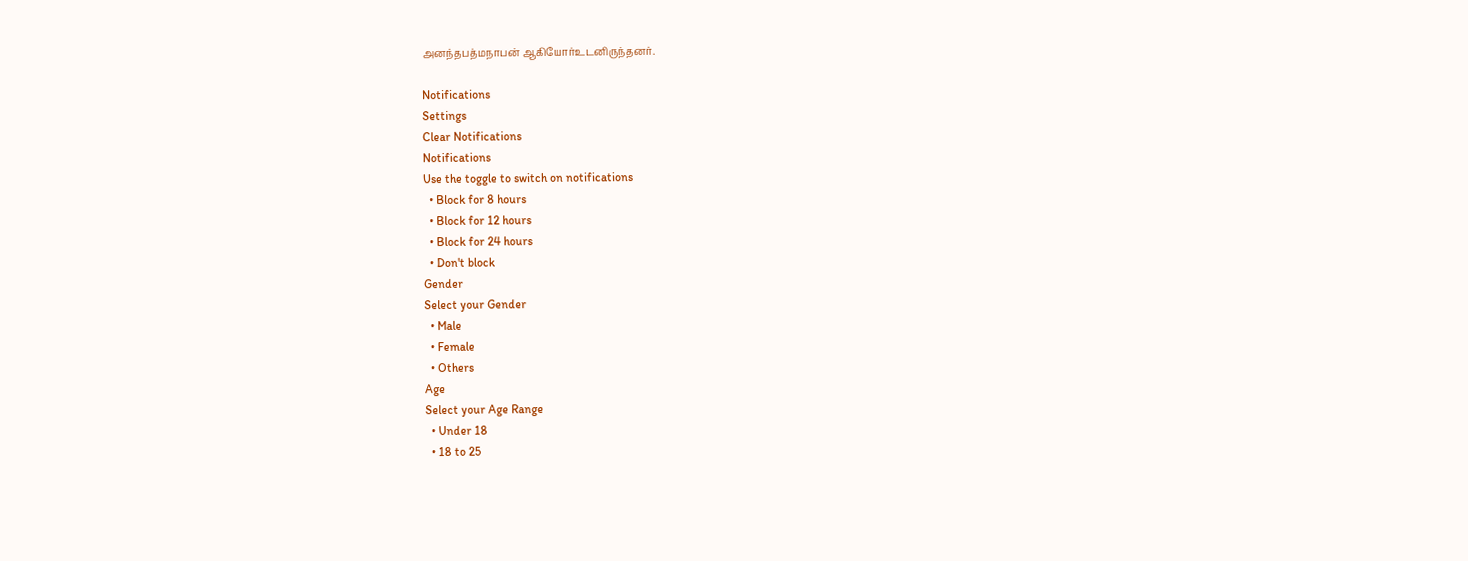அனந்தபத்மநாபன் ஆகியோர்உடனிருந்தனர்.

Notifications
Settings
Clear Notifications
Notifications
Use the toggle to switch on notifications
  • Block for 8 hours
  • Block for 12 hours
  • Block for 24 hours
  • Don't block
Gender
Select your Gender
  • Male
  • Female
  • Others
Age
Select your Age Range
  • Under 18
  • 18 to 25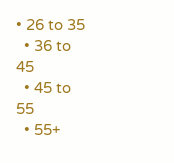• 26 to 35
  • 36 to 45
  • 45 to 55
  • 55+